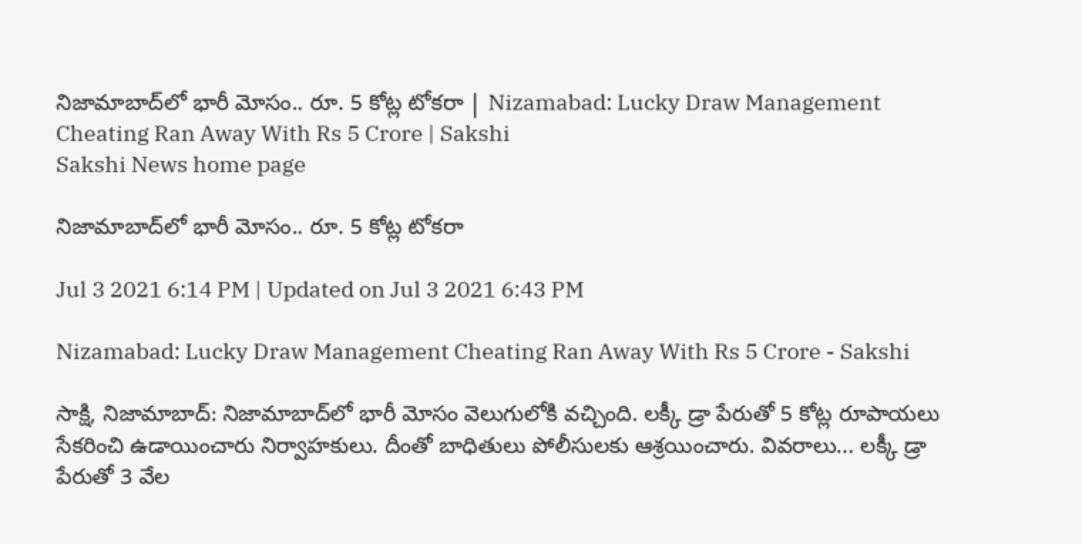నిజామాబాద్‌లో భారీ మోసం.. రూ. 5 కోట్ల టోకరా | Nizamabad: Lucky Draw Management Cheating Ran Away With Rs 5 Crore | Sakshi
Sakshi News home page

నిజామాబాద్‌లో భారీ మోసం.. రూ. 5 కోట్ల టోకరా

Jul 3 2021 6:14 PM | Updated on Jul 3 2021 6:43 PM

Nizamabad: Lucky Draw Management Cheating Ran Away With Rs 5 Crore - Sakshi

సాక్షి, నిజామాబాద్‌: నిజామాబాద్‌లో భారీ మోసం వెలుగులోకి వచ్చింది. లక్కీ డ్రా పేరుతో 5 కోట్ల రూపాయలు సేకరించి ఉడాయించారు నిర్వాహకులు. దీంతో బాధితులు పోలీసులకు ఆశ్రయించారు. వివరాలు... లక్కీ డ్రా పేరుతో 3 వేల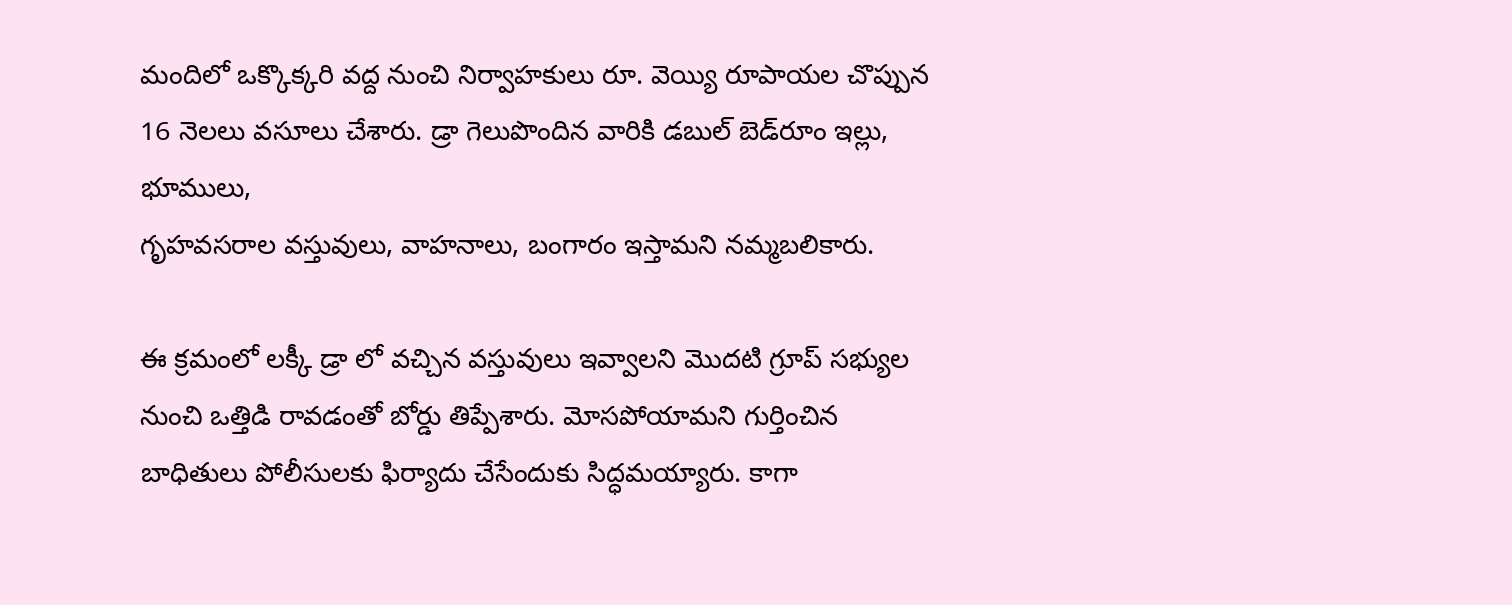మందిలో ఒక్కొక్కరి వద్ద నుంచి నిర్వాహకులు రూ. వెయ్యి రూపాయల చొప్పున  16 నెలలు వసూలు చేశారు. డ్రా గెలుపొందిన వారికి డబుల్‌ బెడ్‌రూం ఇల్లు, భూములు,
గృహవసరాల వస్తువులు, వాహనాలు, బంగారం ఇస్తామని నమ్మబలికారు.

ఈ క్రమంలో లక్కీ డ్రా లో వచ్చిన వస్తువులు ఇవ్వాలని మొదటి గ్రూప్ సభ్యుల నుంచి ఒత్తిడి రావడంతో బోర్డు తిప్పేశారు. మోసపోయామని గుర్తించిన బాధితులు పోలీసులకు ఫిర్యాదు చేసేందుకు సిద్ధమయ్యారు. కాగా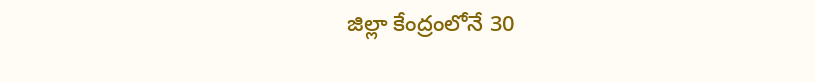జిల్లా కేంద్రంలోనే 30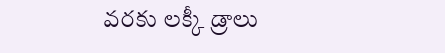వరకు లక్కీ డ్రాలు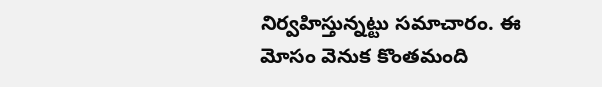నిర్వహిస్తున్నట్టు సమాచారం. ఈ మోసం వెనుక కొంతమంది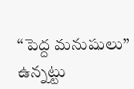‘‘పెద్ద మనుషులు’’ ఉన్నట్టు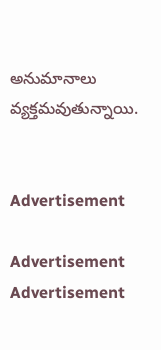అనుమానాలు వ్యక్తమవుతున్నాయి.


Advertisement

Advertisement
Advertisement